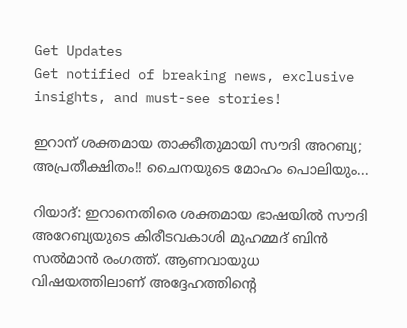Get Updates
Get notified of breaking news, exclusive insights, and must-see stories!

ഇറാന് ശക്തമായ താക്കീതുമായി സൗദി അറബ്യ; അപ്രതീക്ഷിതം!! ചൈനയുടെ മോഹം പൊലിയും...

റിയാദ്: ഇറാനെതിരെ ശക്തമായ ഭാഷയില്‍ സൗദി അറേബ്യയുടെ കിരീടവകാശി മുഹമ്മദ് ബിന്‍ സല്‍മാന്‍ രംഗത്ത്. ആണവായുധ വിഷയത്തിലാണ് അദ്ദേഹത്തിന്റെ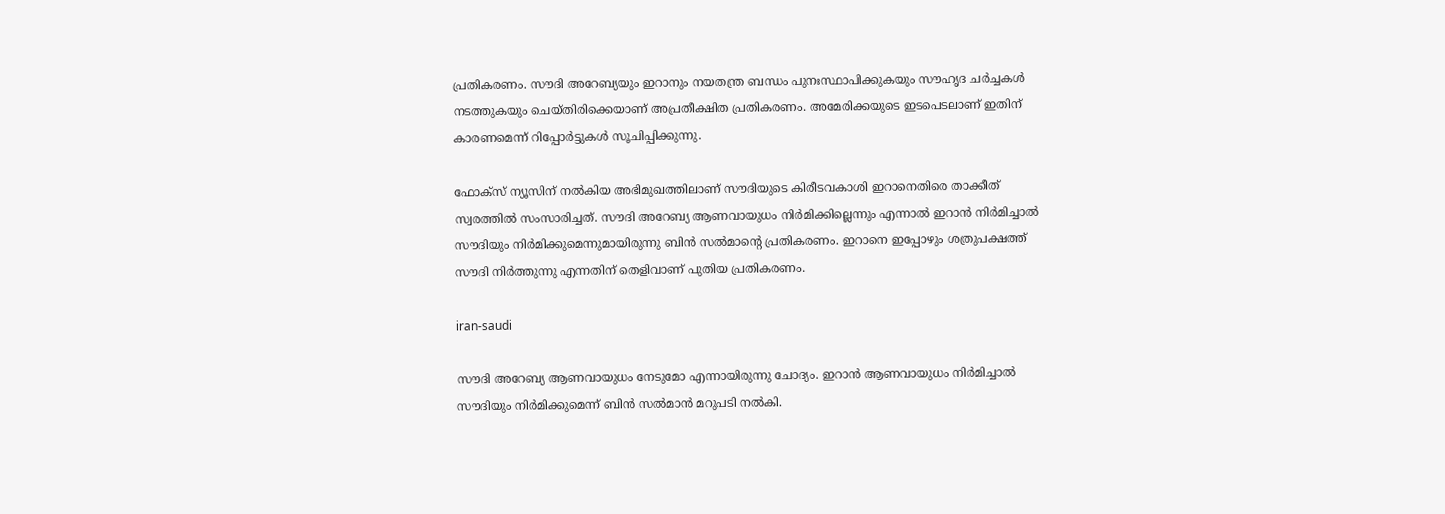പ്രതികരണം. സൗദി അറേബ്യയും ഇറാനും നയതന്ത്ര ബന്ധം പുനഃസ്ഥാപിക്കുകയും സൗഹൃദ ചര്‍ച്ചകള്‍ നടത്തുകയും ചെയ്തിരിക്കെയാണ് അപ്രതീക്ഷിത പ്രതികരണം. അമേരിക്കയുടെ ഇടപെടലാണ് ഇതിന് കാരണമെന്ന് റിപ്പോര്‍ട്ടുകള്‍ സൂചിപ്പിക്കുന്നു.

ഫോക്‌സ് ന്യൂസിന് നല്‍കിയ അഭിമുഖത്തിലാണ് സൗദിയുടെ കിരീടവകാശി ഇറാനെതിരെ താക്കീത് സ്വരത്തില്‍ സംസാരിച്ചത്. സൗദി അറേബ്യ ആണവായുധം നിര്‍മിക്കില്ലെന്നും എന്നാല്‍ ഇറാന്‍ നിര്‍മിച്ചാല്‍ സൗദിയും നിര്‍മിക്കുമെന്നുമായിരുന്നു ബിന്‍ സല്‍മാന്റെ പ്രതികരണം. ഇറാനെ ഇപ്പോഴും ശത്രുപക്ഷത്ത് സൗദി നിര്‍ത്തുന്നു എന്നതിന് തെളിവാണ് പുതിയ പ്രതികരണം.

iran-saudi

സൗദി അറേബ്യ ആണവായുധം നേടുമോ എന്നായിരുന്നു ചോദ്യം. ഇറാന്‍ ആണവായുധം നിര്‍മിച്ചാല്‍ സൗദിയും നിര്‍മിക്കുമെന്ന് ബിന്‍ സല്‍മാന്‍ മറുപടി നല്‍കി.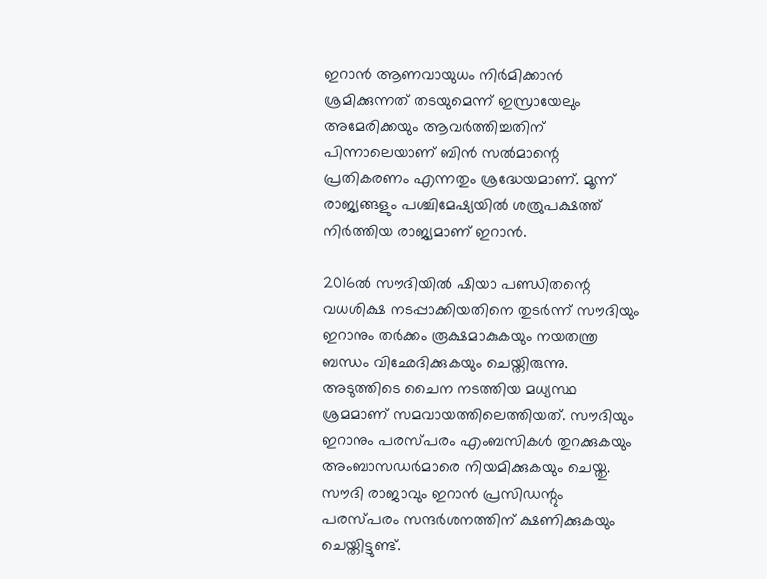ഇറാന്‍ ആണവായുധം നിര്‍മിക്കാന്‍ ശ്രമിക്കുന്നത് തടയുമെന്ന് ഇസ്രായേലും അമേരിക്കയും ആവര്‍ത്തിച്ചതിന് പിന്നാലെയാണ് ബിന്‍ സല്‍മാന്റെ പ്രതികരണം എന്നതും ശ്രദ്ധേയമാണ്. മൂന്ന് രാജ്യങ്ങളും പശ്ചിമേഷ്യയില്‍ ശത്രുപക്ഷത്ത് നിര്‍ത്തിയ രാജ്യമാണ് ഇറാന്‍.

2016ല്‍ സൗദിയില്‍ ഷിയാ പണ്ഡിതന്റെ വധശിക്ഷ നടപ്പാക്കിയതിനെ തുടര്‍ന്ന് സൗദിയും ഇറാനും തര്‍ക്കം രൂക്ഷമാകുകയും നയതന്ത്ര ബന്ധം വിഛേദിക്കുകയും ചെയ്തിരുന്നു. അടുത്തിടെ ചൈന നടത്തിയ മധ്യസ്ഥ ശ്രമമാണ് സമവായത്തിലെത്തിയത്. സൗദിയും ഇറാനും പരസ്പരം എംബസികള്‍ തുറക്കുകയും അംബാസഡര്‍മാരെ നിയമിക്കുകയും ചെയ്തു. സൗദി രാജാവും ഇറാന്‍ പ്രസിഡന്റും പരസ്പരം സന്ദര്‍ശനത്തിന് ക്ഷണിക്കുകയും ചെയ്തിട്ടുണ്ട്.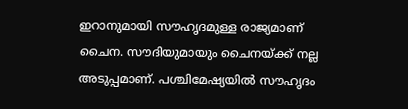ഇറാനുമായി സൗഹൃദമുള്ള രാജ്യമാണ് ചൈന. സൗദിയുമായും ചൈനയ്ക്ക് നല്ല അടുപ്പമാണ്. പശ്ചിമേഷ്യയില്‍ സൗഹൃദം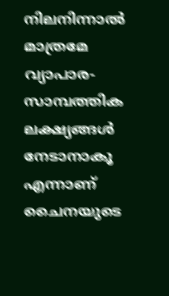നിലനിന്നാല്‍ മാത്രമേ വ്യാപാര-സാമ്പത്തിക ലക്ഷ്യങ്ങള്‍ നേടാനാകൂ എന്നാണ് ചൈനയുടെ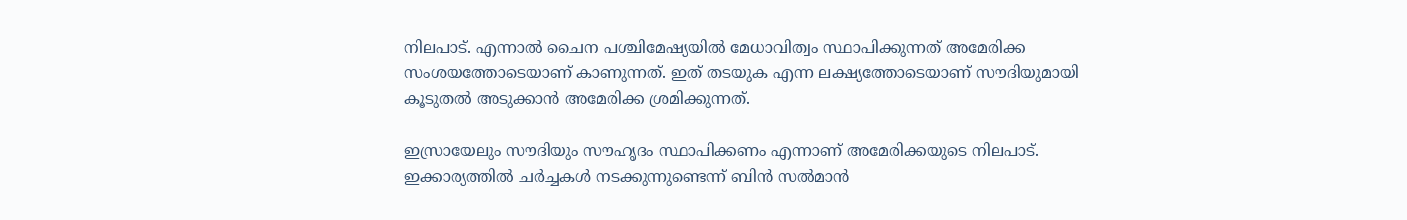നിലപാട്. എന്നാല്‍ ചൈന പശ്ചിമേഷ്യയില്‍ മേധാവിത്വം സ്ഥാപിക്കുന്നത് അമേരിക്ക സംശയത്തോടെയാണ് കാണുന്നത്. ഇത് തടയുക എന്ന ലക്ഷ്യത്തോടെയാണ് സൗദിയുമായി കൂടുതല്‍ അടുക്കാന്‍ അമേരിക്ക ശ്രമിക്കുന്നത്.

ഇസ്രായേലും സൗദിയും സൗഹൃദം സ്ഥാപിക്കണം എന്നാണ് അമേരിക്കയുടെ നിലപാട്. ഇക്കാര്യത്തില്‍ ചര്‍ച്ചകള്‍ നടക്കുന്നുണ്ടെന്ന് ബിന്‍ സല്‍മാന്‍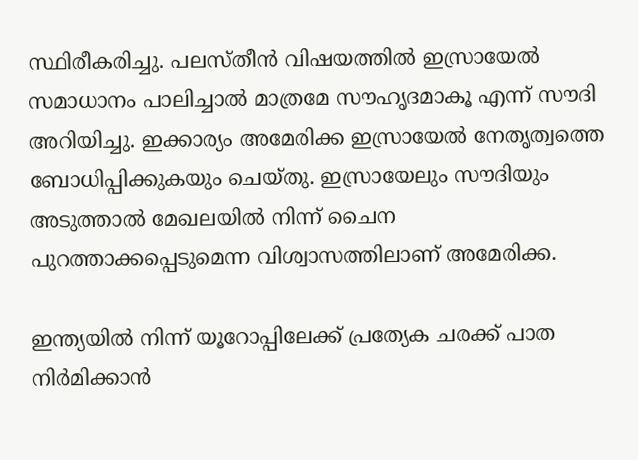സ്ഥിരീകരിച്ചു. പലസ്തീന്‍ വിഷയത്തില്‍ ഇസ്രായേല്‍ സമാധാനം പാലിച്ചാല്‍ മാത്രമേ സൗഹൃദമാകൂ എന്ന് സൗദി അറിയിച്ചു. ഇക്കാര്യം അമേരിക്ക ഇസ്രായേല്‍ നേതൃത്വത്തെ ബോധിപ്പിക്കുകയും ചെയ്തു. ഇസ്രായേലും സൗദിയും അടുത്താല്‍ മേഖലയില്‍ നിന്ന് ചൈന പുറത്താക്കപ്പെടുമെന്ന വിശ്വാസത്തിലാണ് അമേരിക്ക.

ഇന്ത്യയില്‍ നിന്ന് യൂറോപ്പിലേക്ക് പ്രത്യേക ചരക്ക് പാത നിര്‍മിക്കാന്‍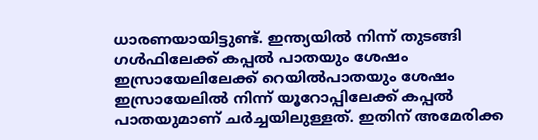ധാരണയായിട്ടുണ്ട്. ഇന്ത്യയില്‍ നിന്ന് തുടങ്ങി ഗള്‍ഫിലേക്ക് കപ്പല്‍ പാതയും ശേഷം ഇസ്രായേലിലേക്ക് റെയില്‍പാതയും ശേഷം ഇസ്രായേലില്‍ നിന്ന് യൂറോപ്പിലേക്ക് കപ്പല്‍ പാതയുമാണ് ചര്‍ച്ചയിലുള്ളത്. ഇതിന് അമേരിക്ക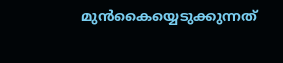മുന്‍കൈയ്യെടുക്കുന്നത്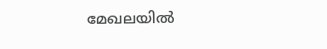മേഖലയില്‍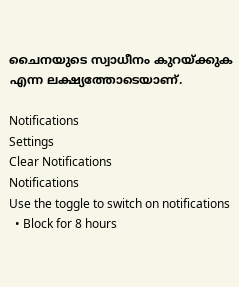ചൈനയുടെ സ്വാധീനം കുറയ്ക്കുക എന്ന ലക്ഷ്യത്തോടെയാണ്.

Notifications
Settings
Clear Notifications
Notifications
Use the toggle to switch on notifications
  • Block for 8 hours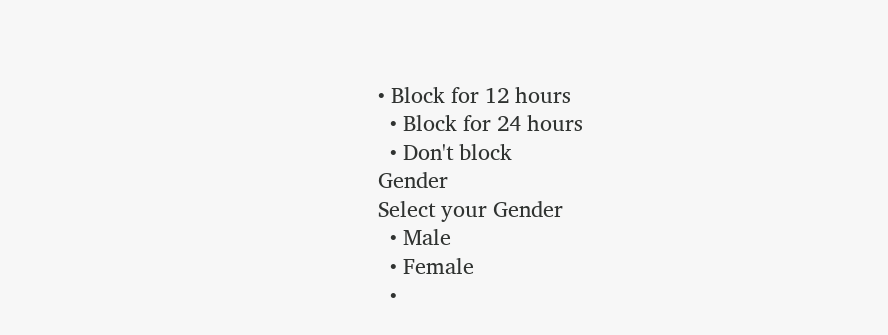• Block for 12 hours
  • Block for 24 hours
  • Don't block
Gender
Select your Gender
  • Male
  • Female
  •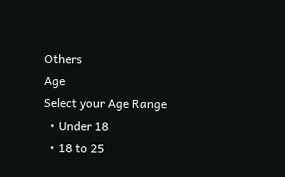Others
Age
Select your Age Range
  • Under 18
  • 18 to 25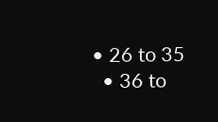• 26 to 35
  • 36 to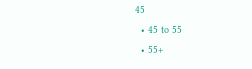45
  • 45 to 55
  • 55+